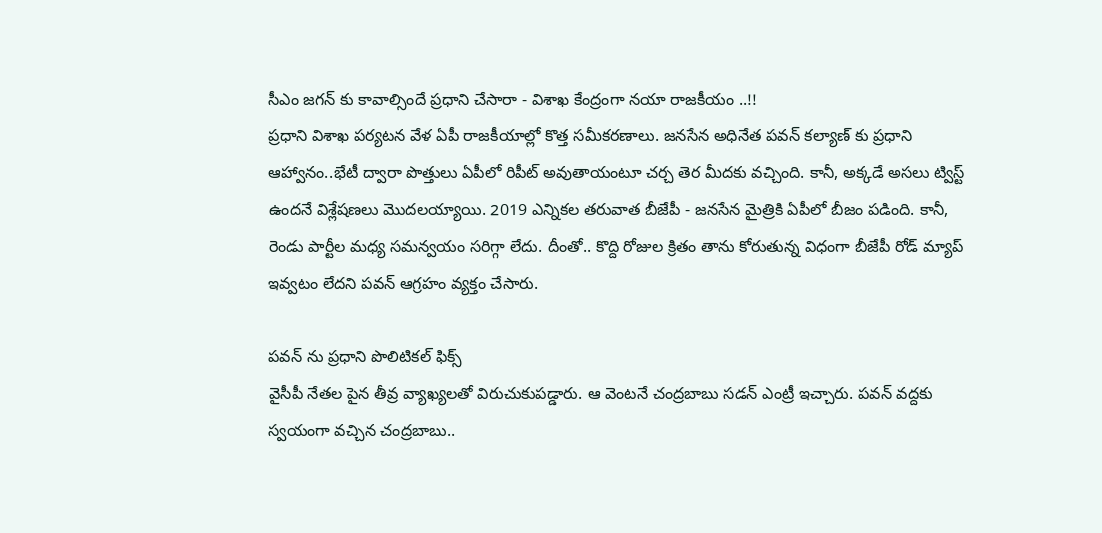సీఎం జగన్ కు కావాల్సిందే ప్రధాని చేసారా - విశాఖ కేంద్రంగా నయా రాజకీయం ..!!
ప్రధాని విశాఖ పర్యటన వేళ ఏపీ రాజకీయాల్లో కొత్త సమీకరణాలు. జనసేన అధినేత పవన్ కల్యాణ్ కు ప్రధాని ఆహ్వానం..భేటీ ద్వారా పొత్తులు ఏపీలో రిపీట్ అవుతాయంటూ చర్చ తెర మీదకు వచ్చింది. కానీ, అక్కడే అసలు ట్విస్ట్ ఉందనే విశ్లేషణలు మొదలయ్యాయి. 2019 ఎన్నికల తరువాత బీజేపీ - జనసేన మైత్రికి ఏపీలో బీజం పడింది. కానీ, రెండు పార్టీల మధ్య సమన్వయం సరిగ్గా లేదు. దీంతో.. కొద్ది రోజుల క్రితం తాను కోరుతున్న విధంగా బీజేపీ రోడ్ మ్యాప్ ఇవ్వటం లేదని పవన్ ఆగ్రహం వ్యక్తం చేసారు.

పవన్ ను ప్రధాని పొలిటికల్ ఫిక్స్
వైసీపీ నేతల పైన తీవ్ర వ్యాఖ్యలతో విరుచుకుపడ్డారు. ఆ వెంటనే చంద్రబాబు సడన్ ఎంట్రీ ఇచ్చారు. పవన్ వద్దకు స్వయంగా వచ్చిన చంద్రబాబు..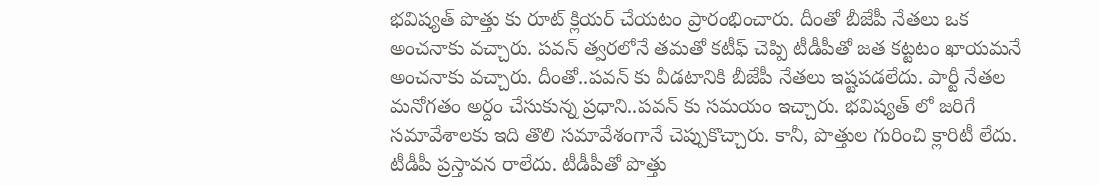భవిష్యత్ పొత్తు కు రూట్ క్లియర్ చేయటం ప్రారంభించారు. దీంతో బీజేపీ నేతలు ఒక అంచనాకు వచ్చారు. పవన్ త్వరలోనే తమతో కటీఫ్ చెప్పి టీడీపీతో జత కట్టటం ఖాయమనే అంచనాకు వచ్చారు. దీంతో..పవన్ కు వీడటానికి బీజేపీ నేతలు ఇష్టపడలేదు. పార్టీ నేతల మనోగతం అర్దం చేసుకున్న ప్రధాని..పవన్ కు సమయం ఇచ్చారు. భవిష్యత్ లో జరిగే సమావేశాలకు ఇది తొలి సమావేశంగానే చెప్పుకొచ్చారు. కానీ, పొత్తుల గురించి క్లారిటీ లేదు. టీడీపీ ప్రస్తావన రాలేదు. టీడీపీతో పొత్తు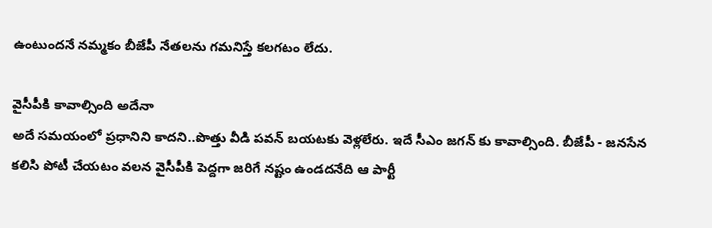ఉంటుందనే నమ్మకం బీజేపీ నేతలను గమనిస్తే కలగటం లేదు.

వైసీపీకి కావాల్సింది అదేనా
అదే సమయంలో ప్రధానిని కాదని..పొత్తు వీడి పవన్ బయటకు వెళ్లలేరు. ఇదే సీఎం జగన్ కు కావాల్సింది. బీజేపీ - జనసేన కలిసి పోటీ చేయటం వలన వైసీపీకి పెద్దగా జరిగే నష్టం ఉండదనేది ఆ పార్టీ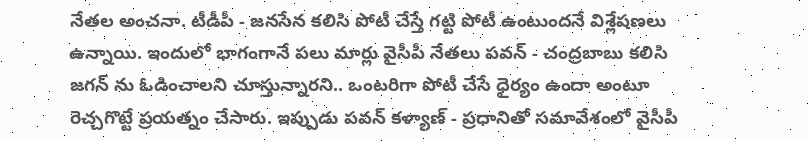నేతల అంచనా. టీడీపీ - జనసేన కలిసి పోటీ చేస్తే గట్టి పోటీ ఉంటుందనే విశ్లేషణలు ఉన్నాయి. ఇందులో భాగంగానే పలు మార్లు వైసీపీ నేతలు పవన్ - చంద్రబాబు కలిసి జగన్ ను ఓడించాలని చూస్తున్నారని.. ఒంటరిగా పోటీ చేసే ధైర్యం ఉందా అంటూ రెచ్చగొట్టే ప్రయత్నం చేసారు. ఇప్పుడు పవన్ కళ్యాణ్ - ప్రధానితో సమావేశంలో వైసీపీ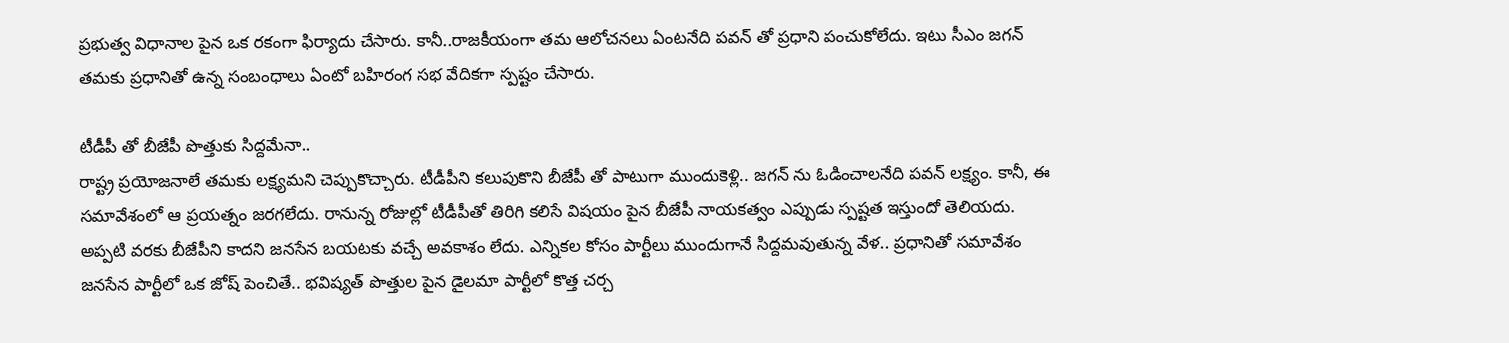ప్రభుత్వ విధానాల పైన ఒక రకంగా ఫిర్యాదు చేసారు. కానీ..రాజకీయంగా తమ ఆలోచనలు ఏంటనేది పవన్ తో ప్రధాని పంచుకోలేదు. ఇటు సీఎం జగన్ తమకు ప్రధానితో ఉన్న సంబంధాలు ఏంటో బహిరంగ సభ వేదికగా స్పష్టం చేసారు.

టీడీపీ తో బీజేపీ పొత్తుకు సిద్దమేనా..
రాష్ట్ర ప్రయోజనాలే తమకు లక్ష్యమని చెప్పుకొచ్చారు. టీడీపీని కలుపుకొని బీజేపీ తో పాటుగా ముందుకెళ్లి.. జగన్ ను ఓడించాలనేది పవన్ లక్ష్యం. కానీ, ఈ సమావేశంలో ఆ ప్రయత్నం జరగలేదు. రానున్న రోజుల్లో టీడీపీతో తిరిగి కలిసే విషయం పైన బీజేపీ నాయకత్వం ఎప్పుడు స్పష్టత ఇస్తుందో తెలియదు. అప్పటి వరకు బీజేపీని కాదని జనసేన బయటకు వచ్చే అవకాశం లేదు. ఎన్నికల కోసం పార్టీలు ముందుగానే సిద్దమవుతున్న వేళ.. ప్రధానితో సమావేశం జనసేన పార్టీలో ఒక జోష్ పెంచితే.. భవిష్యత్ పొత్తుల పైన డైలమా పార్టీలో కొత్త చర్చ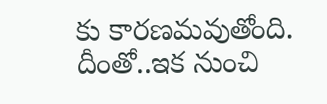కు కారణమవుతోంది. దీంతో..ఇక నుంచి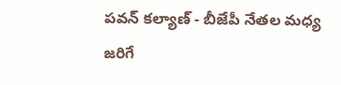పవన్ కల్యాణ్ - బీజేపీ నేతల మధ్య జరిగే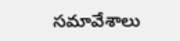సమావేశాలు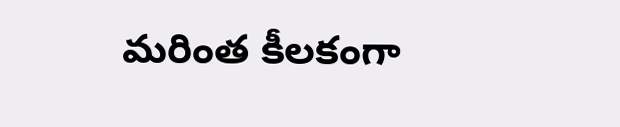మరింత కీలకంగా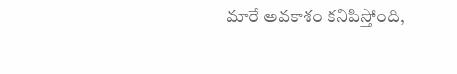మారే అవకాశం కనిపిస్తోంది,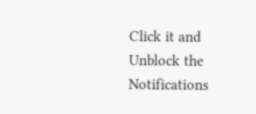Click it and Unblock the Notifications